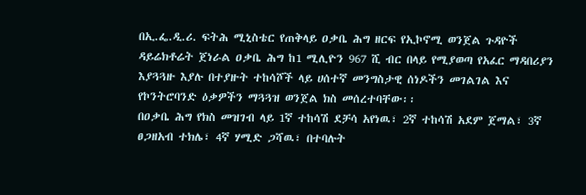በኢ.ፌ.ዲ.ሪ. ፍትሕ ሚኒስቴር የጠቅላይ ዐቃቤ ሕግ ዘርፍ የኢኮኖሚ ወንጀል ጉዳዮች ዳይሬክቶሬት ጀነራል ዐቃቤ ሕግ ከ1 ሚሊዮን 967 ሺ ብር በላይ የሚያወጣ የአፈር ማዳበሪያን እያጓጓዙ እያሉ በተያዙት ተከሳሾች ላይ ሀሰተኛ መንግስታዊ ሰነዶችን መገልገል እና የኮንትሮባንድ ዕቃዎችን ማጓጓዝ ወንጀል ክስ መሰረተባቸው፡፡
በዐቃቤ ሕግ የክስ መዝገብ ላይ 1ኛ ተከሳሽ ደቻሳ አየነዉ፣ 2ኛ ተከሳሽ አደም ጀማል፣ 3ኛ ፀጋዘአብ ተክሌ፣ 4ኛ ሃሚድ ጋሻዉ፣ በተባሉት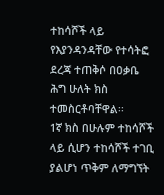ተከሳሾች ላይ የእያንዳንዳቸው የተሳትፎ ደረጃ ተጠቅሶ በዐቃቤ ሕግ ሁለት ክስ ተመስርቶባቸዋል፡፡
1ኛ ክስ በሁሉም ተከሳሾች ላይ ሲሆን ተከሳሾች ተገቢ ያልሆነ ጥቅም ለማግኘት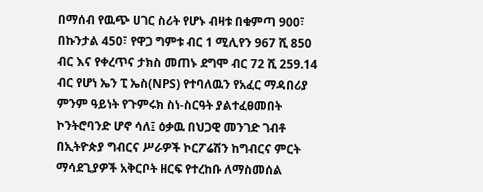በማሰብ የዉጭ ሀገር ስሪት የሆኑ ብዛቱ በቁምጣ 900፣ በኩንታል 450፣ የዋጋ ግምቱ ብር 1 ሚሊየን 967 ሺ 850 ብር እና የቀረጥና ታክስ መጠኑ ደግሞ ብር 72 ሺ 259.14 ብር የሆነ ኤን ፒ ኤስ(NPS) የተባለዉን የአፈር ማዳበሪያ ምንም ዓይነት የጉምሩክ ስነ-ስርዓት ያልተፈፀመበት ኮንትሮባንድ ሆኖ ሳለ፤ ዕቃዉ በህጋዊ መንገድ ገብቶ በኢትዮጵያ ግብርና ሥራዎች ኮርፖሬሽን ከግብርና ምርት ማሳደጊያዎች አቅርቦት ዘርፍ የተረከቡ ለማስመሰል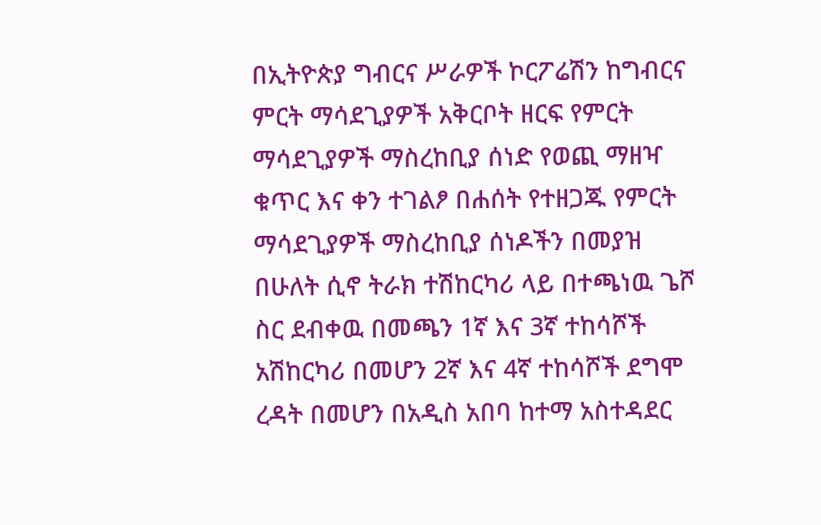በኢትዮጵያ ግብርና ሥራዎች ኮርፖሬሽን ከግብርና ምርት ማሳደጊያዎች አቅርቦት ዘርፍ የምርት ማሳደጊያዎች ማስረከቢያ ሰነድ የወጪ ማዘዣ ቁጥር እና ቀን ተገልፆ በሐሰት የተዘጋጁ የምርት ማሳደጊያዎች ማስረከቢያ ሰነዶችን በመያዝ በሁለት ሲኖ ትራክ ተሽከርካሪ ላይ በተጫነዉ ጌሾ ስር ደብቀዉ በመጫን 1ኛ እና 3ኛ ተከሳሾች አሽከርካሪ በመሆን 2ኛ እና 4ኛ ተከሳሾች ደግሞ ረዳት በመሆን በአዲስ አበባ ከተማ አስተዳደር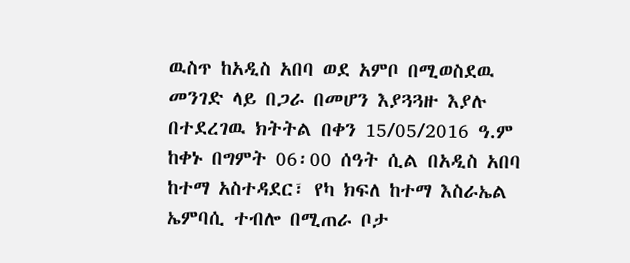ዉስጥ ከአዲስ አበባ ወደ አምቦ በሚወስደዉ መንገድ ላይ በጋራ በመሆን እያጓጓዙ እያሉ በተደረገዉ ክትትል በቀን 15/05/2016 ዓ.ም ከቀኑ በግምት 06፡00 ሰዓት ሲል በአዲስ አበባ ከተማ አስተዳደር፣ የካ ክፍለ ከተማ እስራኤል ኤምባሲ ተብሎ በሚጠራ ቦታ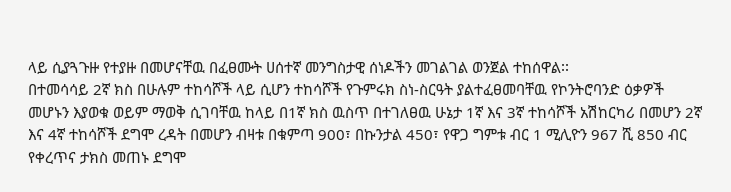ላይ ሲያጓጉዙ የተያዙ በመሆናቸዉ በፈፀሙት ሀሰተኛ መንግስታዊ ሰነዶችን መገልገል ወንጀል ተከሰዋል፡፡
በተመሳሳይ 2ኛ ክስ በሁሉም ተከሳሾች ላይ ሲሆን ተከሳሾች የጉምሩክ ስነ-ስርዓት ያልተፈፀመባቸዉ የኮንትሮባንድ ዕቃዎች መሆኑን እያወቁ ወይም ማወቅ ሲገባቸዉ ከላይ በ1ኛ ክስ ዉስጥ በተገለፀዉ ሁኔታ 1ኛ እና 3ኛ ተከሳሾች አሽከርካሪ በመሆን 2ኛ እና 4ኛ ተከሳሾች ደግሞ ረዳት በመሆን ብዛቱ በቁምጣ 900፣ በኩንታል 450፣ የዋጋ ግምቱ ብር 1 ሚሊዮን 967 ሺ 850 ብር የቀረጥና ታክስ መጠኑ ደግሞ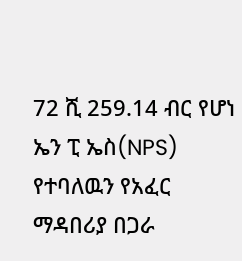72 ሺ 259.14 ብር የሆነ ኤን ፒ ኤስ(NPS) የተባለዉን የአፈር ማዳበሪያ በጋራ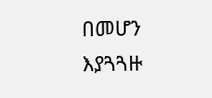በመሆን እያጓጓዙ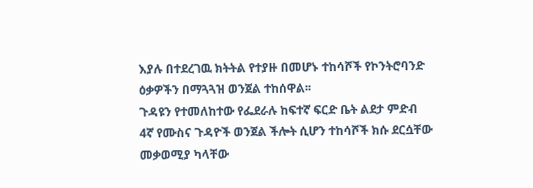እያሉ በተደረገዉ ክትትል የተያዙ በመሆኑ ተከሳሾች የኮንትሮባንድ ዕቃዎችን በማጓጓዝ ወንጀል ተከሰዋል፡፡
ጉዳዩን የተመለከተው የፌደራሉ ከፍተኛ ፍርድ ቤት ልደታ ምድብ 4ኛ የሙስና ጉዳዮች ወንጀል ችሎት ሲሆን ተከሳሾች ክሱ ደርሷቸው መቃወሚያ ካላቸው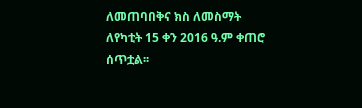ለመጠባበቅና ክስ ለመስማት ለየካቲት 15 ቀን 2016 ዓ.ም ቀጠሮ ሰጥቷል፡፡